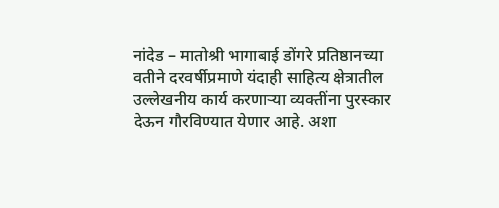नांदेड – मातोश्री भागाबाई डोंगरे प्रतिष्ठानच्या वतीने दरवर्षीप्रमाणे यंदाही साहित्य क्षेत्रातील उल्लेखनीय कार्य करणाऱ्या व्यक्तींना पुरस्कार देऊन गौरविण्यात येणार आहे. अशा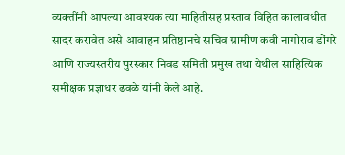व्यक्तींनी आपल्या आवश्यक त्या माहितीसह प्रस्ताव विहित कालावधीत सादर करावेत असे आवाहन प्रतिष्ठानचे सचिव ग्रामीण कवी नागोराव डोंगरे आणि राज्यस्तरीय पुरस्कार निवड समिती प्रमुख तथा येथील साहित्यिक समीक्षक प्रज्ञाधर ढवळे यांनी केले आहे.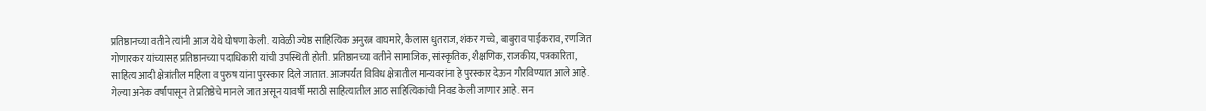प्रतिष्ठानच्या वतीने त्यांनी आज येथे घोषणा केली. यावेळी ज्येष्ठ साहित्यिक अनुरत्न वाघमारे, कैलास धुतराज, शंकर गच्चे, बाबुराव पाईकराव, रणजित गोणारकर यांच्यासह प्रतिष्ठानच्या पदाधिकारी यांची उपस्थिती होती. प्रतिष्ठानच्या वतीने सामाजिक, सांस्कृतिक, शैक्षणिक, राजकीय, पत्रकारिता, साहित्य आदी क्षेत्रांतील महिला व पुरुष यांना पुरस्कार दिले जातात. आजपर्यंत विविध क्षेत्रातील मान्यवरांना हे पुरस्कार देऊन गौरविण्यात आले आहे. गेल्या अनेक वर्षांपासून ते प्रतिष्ठेचे मानले जात असून यावर्षी मराठी साहित्यातील आठ साहित्यिकांची निवड केली जाणार आहे. सन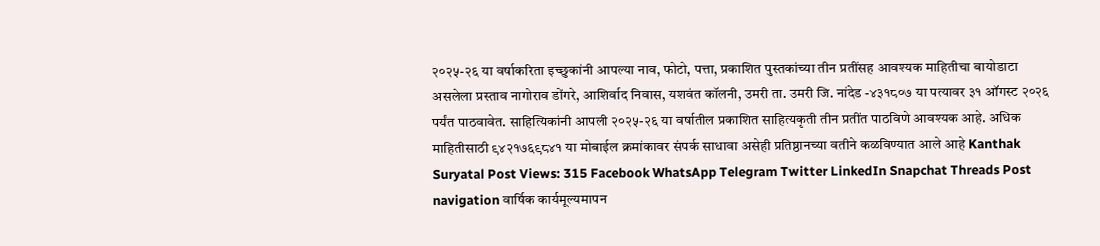२०२५-२६ या वर्षाकरिता इच्छुकांनी आपल्या नाव, फोटो, पत्ता, प्रकाशित पुस्तकांच्या तीन प्रतींसह आवश्यक माहितीचा बायोडाटा असलेला प्रस्ताव नागोराव डोंगरे, आशिर्वाद निवास, यशवंत कॉलनी, उमरी ता. उमरी जि. नांदेड -४३१८०७ या पत्यावर ३१ ऑगस्ट २०२६ पर्यंत पाठवावेत. साहित्यिकांनी आपली २०२५-२६ या वर्षातील प्रकाशित साहित्यकृती तीन प्रतींत पाठविणे आवश्यक आहे. अधिक माहितीसाठी ९४२१७६९८४१ या मोबाईल क्रमांकावर संपर्क साधावा असेही प्रतिष्ठानच्या वतीने कळविण्यात आले आहे Kanthak Suryatal Post Views: 315 Facebook WhatsApp Telegram Twitter LinkedIn Snapchat Threads Post navigation वार्षिक कार्यमूल्यमापन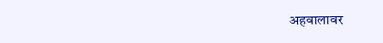अहवालावर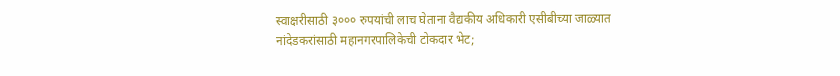स्वाक्षरीसाठी ३००० रुपयांची लाच घेताना वैद्यकीय अधिकारी एसीबीच्या जाळ्यात नांदेडकरांसाठी महानगरपालिकेची टोकदार भेट;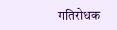गतिरोधक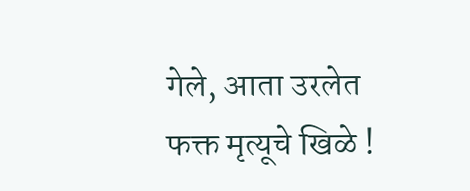गेले, आता उरलेत फक्त मृत्यूचे खिळे !